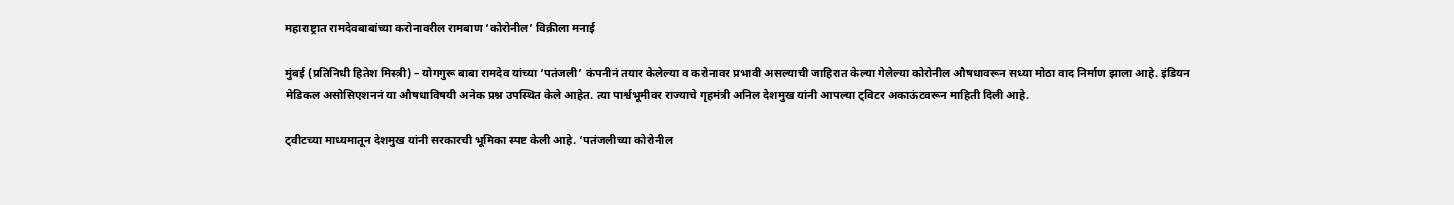महाराष्ट्रात रामदेवबाबांच्या करोनावरील रामबाण ‘कोरोनील’ विक्रीला मनाई

मुंबई (प्रतिनिधी हितेश मिस्त्री) – योगगुरू बाबा रामदेव यांच्या ‘पतंजली’ कंपनीनं तयार केलेल्या व करोनावर प्रभावी असल्याची जाहिरात केल्या गेलेल्या कोरोनील औषधावरून सध्या मोठा वाद निर्माण झाला आहे. इंडियन मेडिकल असोसिएशननं या औषधाविषयी अनेक प्रश्न उपस्थित केले आहेत. त्या पार्श्वभूमीवर राज्याचे गृहमंत्री अनिल देशमुख यांनी आपल्या ट्विटर अकाऊंटवरून माहिती दिली आहे.

ट्वीटच्या माध्यमातून देशमुख यांनी सरकारची भूमिका स्पष्ट केली आहे. ‘पतंजलीच्या कोरोनील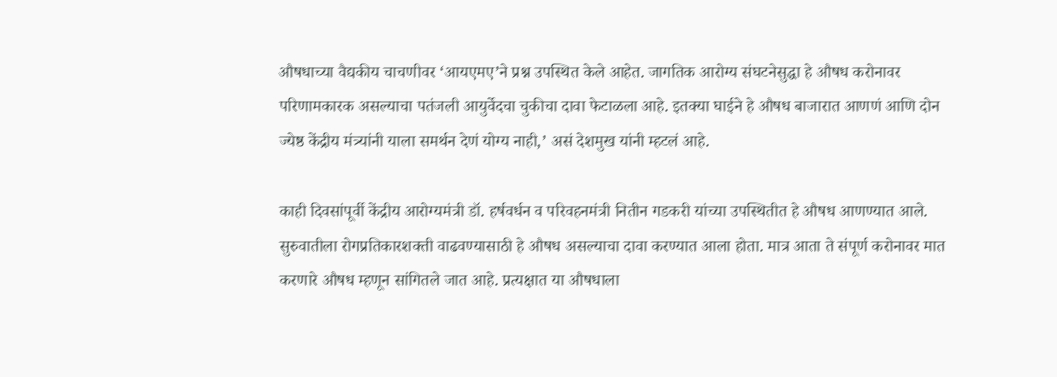औषधाच्या वैद्यकीय चाचणीवर ‘आयएमए’ने प्रश्न उपस्थित केले आहेत. जागतिक आरोग्य संघटनेसुद्धा हे औषध करोनावर परिणामकारक असल्याचा पतंजली आयुर्वेदचा चुकीचा दावा फेटाळला आहे. इतक्या घाईने हे औषध बाजारात आणणं आणि दोन ज्येष्ठ केंद्रीय मंत्र्यांनी याला समर्थन देणं योग्य नाही,’ असं देशमुख यांनी म्हटलं आहे.

काही दिवसांपूर्वी केंद्रीय आरोग्यमंत्री डॉ. हर्षवर्धन व परिवहनमंत्री नितीन गडकरी यांच्या उपस्थितीत हे औषध आणण्यात आले. सुरुवातीला रोगप्रतिकारशक्ती वाढवण्यासाठी हे औषध असल्याचा दावा करण्यात आला होता. मात्र आता ते संपूर्ण करोनावर मात करणारे औषध म्हणून सांगितले जात आहे. प्रत्यक्षात या औषधाला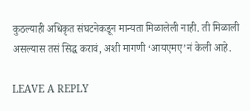कुठल्याही अधिकृत संघटनेकडून मान्यता मिळालेली नाही. ती मिळाली असल्यास तसं सिद्ध करावं, अशी मागणी ‘आयएमए’नं केली आहे.

LEAVE A REPLY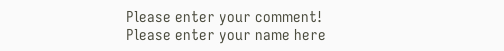Please enter your comment!
Please enter your name here